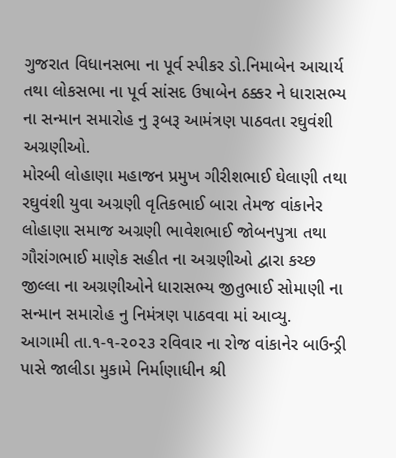ગુજરાત વિધાનસભા ના પૂર્વ સ્પીકર ડો.નિમાબેન આચાર્ય તથા લોકસભા ના પૂર્વ સાંસદ ઉષાબેન ઠક્કર ને ધારાસભ્ય ના સન્માન સમારોહ નુ રૂબરૂ આમંત્રણ પાઠવતા રઘુવંશી અગ્રણીઓ.
મોરબી લોહાણા મહાજન પ્રમુખ ગીરીશભાઈ ઘેલાણી તથા રઘુવંશી યુવા અગ્રણી વૃતિકભાઈ બારા તેમજ વાંકાનેર લોહાણા સમાજ અગ્રણી ભાવેશભાઈ જોબનપુત્રા તથા ગૌરાંગભાઈ માણેક સહીત ના અગ્રણીઓ દ્વારા કચ્છ જીલ્લા ના અગ્રણીઓને ધારાસભ્ય જીતુભાઈ સોમાણી ના સન્માન સમારોહ નુ નિમંત્રણ પાઠવવા માં આવ્યુ.
આગામી તા.૧-૧-૨૦૨૩ રવિવાર ના રોજ વાંકાનેર બાઉન્ડ્રી પાસે જાલીડા મુકામે નિર્માણાધીન શ્રી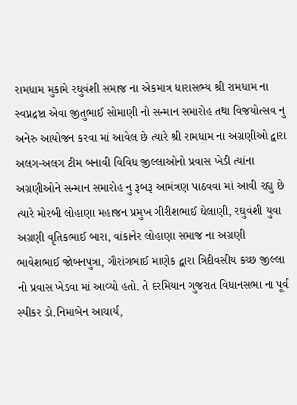રામધામ મુકામે રઘુવંશી સમાજ ના એકમાત્ર ધારાસભ્ય શ્રી રામધામ ના સ્વપ્નદ્રષ્ટા એવા જીતુભાઈ સોમાણી નો સન્માન સમારોહ તથા વિજયોત્સવ નુ અનેરુ આયોજન કરવા માં આવેલ છે ત્યારે શ્રી રામધામ ના અગ્રણીઓ દ્વારા અલગ-અલગ ટીમ બનાવી વિવિધ જીલ્લાઓનો પ્રવાસ ખેડી ત્યાંના અગ્રણીઓને સન્માન સમારોહ નુ રૂબરૂ આમંત્રણ પાઠવવા માં આવી રહ્યુ છે ત્યારે મોરબી લોહાણા મહાજન પ્રમુખ ગીરીશભાઈ ઘેલાણી, રઘુવંશી યુવા અગ્રણી વૃતિકભાઈ બારા, વાંકાનેર લોહાણા સમાજ ના અગ્રણી ભાવેશભાઈ જોબનપુત્રા, ગૌરાંગભાઈ માણેક દ્વારા ત્રિદીવસીય કચ્છ જીલ્લા નો પ્રવાસ ખેડવા માં આવ્યો હતો. તે દરમિયાન ગુજરાત વિધાનસભા ના પૂર્વ સ્પીકર ડો.નિમાબેન આચાર્ય,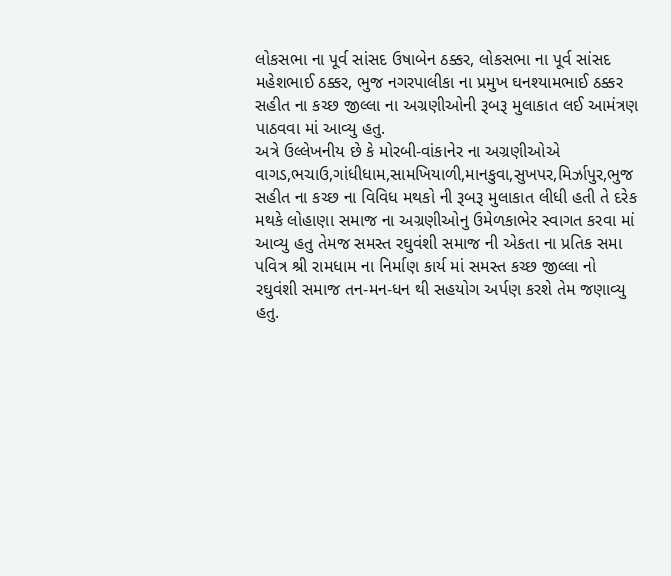લોકસભા ના પૂર્વ સાંસદ ઉષાબેન ઠક્કર, લોકસભા ના પૂર્વ સાંસદ મહેશભાઈ ઠક્કર, ભુજ નગરપાલીકા ના પ્રમુખ ઘનશ્યામભાઈ ઠક્કર સહીત ના કચ્છ જીલ્લા ના અગ્રણીઓની રૂબરૂ મુલાકાત લઈ આમંત્રણ પાઠવવા માં આવ્યુ હતુ.
અત્રે ઉલ્લેખનીય છે કે મોરબી-વાંકાનેર ના અગ્રણીઓએ વાગડ,ભચાઉ,ગાંધીધામ,સામખિયાળી,માનકુવા,સુખપર,મિર્ઝાપુર,ભુજ સહીત ના કચ્છ ના વિવિધ મથકો ની રૂબરૂ મુલાકાત લીધી હતી તે દરેક મથકે લોહાણા સમાજ ના અગ્રણીઓનુ ઉમેળકાભેર સ્વાગત કરવા માં આવ્યુ હતુ તેમજ સમસ્ત રઘુવંશી સમાજ ની એકતા ના પ્રતિક સમા પવિત્ર શ્રી રામધામ ના નિર્માણ કાર્ય માં સમસ્ત કચ્છ જીલ્લા નો રઘુવંશી સમાજ તન-મન-ધન થી સહયોગ અર્પણ કરશે તેમ જણાવ્યુ હતુ.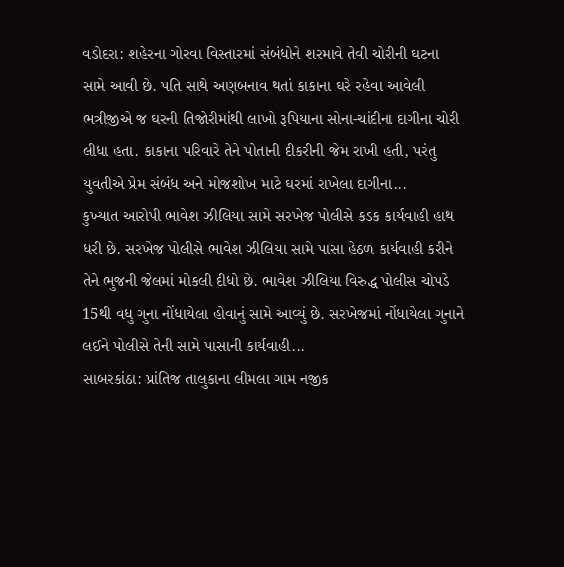વડોદરા: શહેરના ગોરવા વિસ્તારમાં સંબંધોને શરમાવે તેવી ચોરીની ઘટના સામે આવી છે. પતિ સાથે અણબનાવ થતાં કાકાના ઘરે રહેવા આવેલી ભત્રીજીએ જ ઘરની તિજોરીમાંથી લાખો રૂપિયાના સોના-ચાંદીના દાગીના ચોરી લીધા હતા. કાકાના પરિવારે તેને પોતાની દીકરીની જેમ રાખી હતી, પરંતુ યુવતીએ પ્રેમ સંબંધ અને મોજશોખ માટે ઘરમાં રાખેલા દાગીના...
કુખ્યાત આરોપી ભાવેશ ઝીલિયા સામે સરખેજ પોલીસે કડક કાર્યવાહી હાથ ધરી છે. સરખેજ પોલીસે ભાવેશ ઝીલિયા સામે પાસા હેઠળ કાર્યવાહી કરીને તેને ભુજની જેલમાં મોકલી દીધો છે. ભાવેશ ઝીલિયા વિરુદ્ધ પોલીસ ચોપડે 15થી વધુ ગુના નોંધાયેલા હોવાનું સામે આવ્યું છે. સરખેજમાં નોંધાયેલા ગુનાને લઈને પોલીસે તેની સામે પાસાની કાર્યવાહી...
સાબરકાંઠા: પ્રાંતિજ તાલુકાના લીમલા ગામ નજીક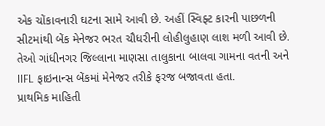એક ચોંકાવનારી ઘટના સામે આવી છે. અહીં સ્વિફ્ટ કારની પાછળની સીટમાંથી બેંક મેનેજર ભરત ચૌધરીની લોહીલુહાણ લાશ મળી આવી છે. તેઓ ગાંધીનગર જિલ્લાના માણસા તાલુકાના બાલવા ગામના વતની અને IIFL ફાઇનાન્સ બેંકમાં મેનેજર તરીકે ફરજ બજાવતા હતા.
પ્રાથમિક માહિતી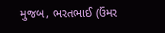મુજબ, ભરતભાઈ (ઉંમર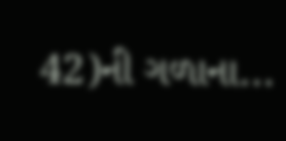42)ની ગળાના...